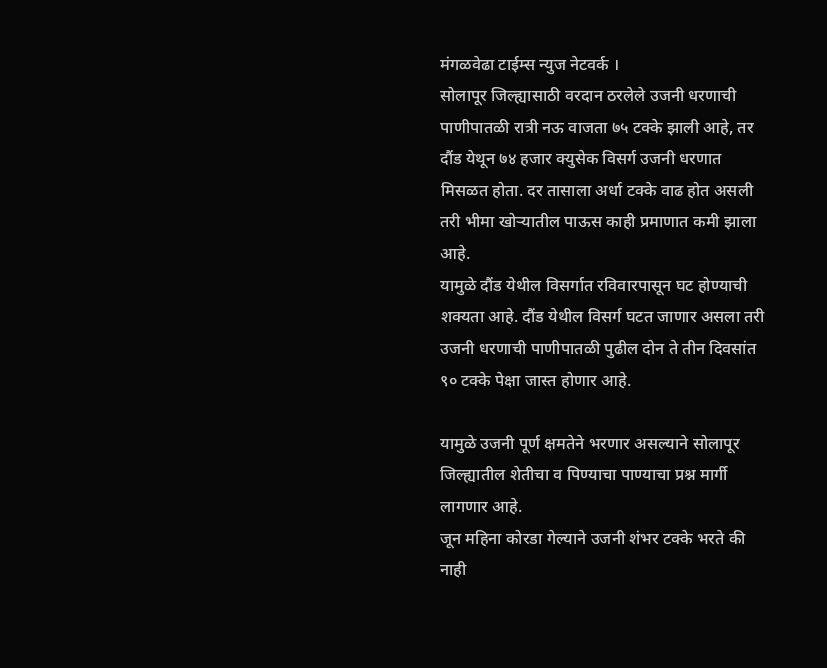मंगळवेढा टाईम्स न्युज नेटवर्क ।
सोलापूर जिल्ह्यासाठी वरदान ठरलेले उजनी धरणाची पाणीपातळी रात्री नऊ वाजता ७५ टक्के झाली आहे, तर दौंड येथून ७४ हजार क्युसेक विसर्ग उजनी धरणात मिसळत होता. दर तासाला अर्धा टक्के वाढ होत असली तरी भीमा खोऱ्यातील पाऊस काही प्रमाणात कमी झाला आहे.
यामुळे दौंड येथील विसर्गात रविवारपासून घट होण्याची शक्यता आहे. दौंड येथील विसर्ग घटत जाणार असला तरी उजनी धरणाची पाणीपातळी पुढील दोन ते तीन दिवसांत ९० टक्के पेक्षा जास्त होणार आहे.

यामुळे उजनी पूर्ण क्षमतेने भरणार असल्याने सोलापूर जिल्ह्यातील शेतीचा व पिण्याचा पाण्याचा प्रश्न मार्गी लागणार आहे.
जून महिना कोरडा गेल्याने उजनी शंभर टक्के भरते की नाही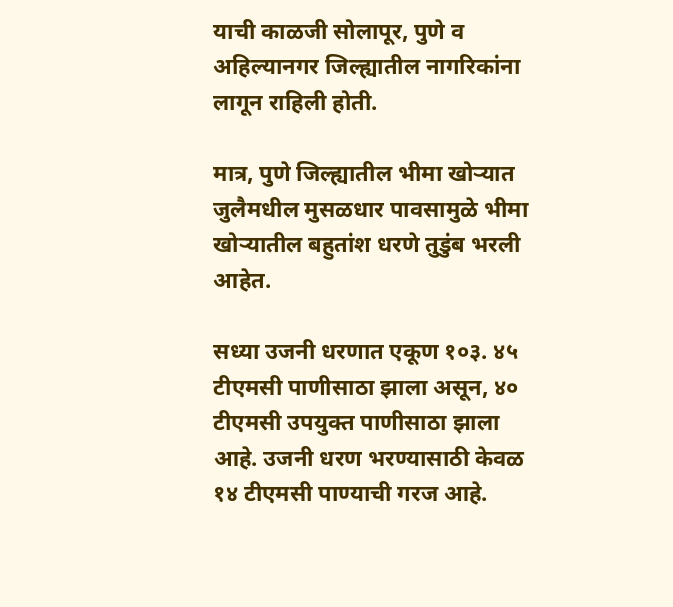याची काळजी सोलापूर, पुणे व अहिल्यानगर जिल्ह्यातील नागरिकांना लागून राहिली होती.

मात्र, पुणे जिल्ह्यातील भीमा खोऱ्यात जुलैमधील मुसळधार पावसामुळे भीमा खोऱ्यातील बहुतांश धरणे तुडुंब भरली आहेत.

सध्या उजनी धरणात एकूण १०३. ४५ टीएमसी पाणीसाठा झाला असून, ४० टीएमसी उपयुक्त पाणीसाठा झाला आहे. उजनी धरण भरण्यासाठी केवळ १४ टीएमसी पाण्याची गरज आहे.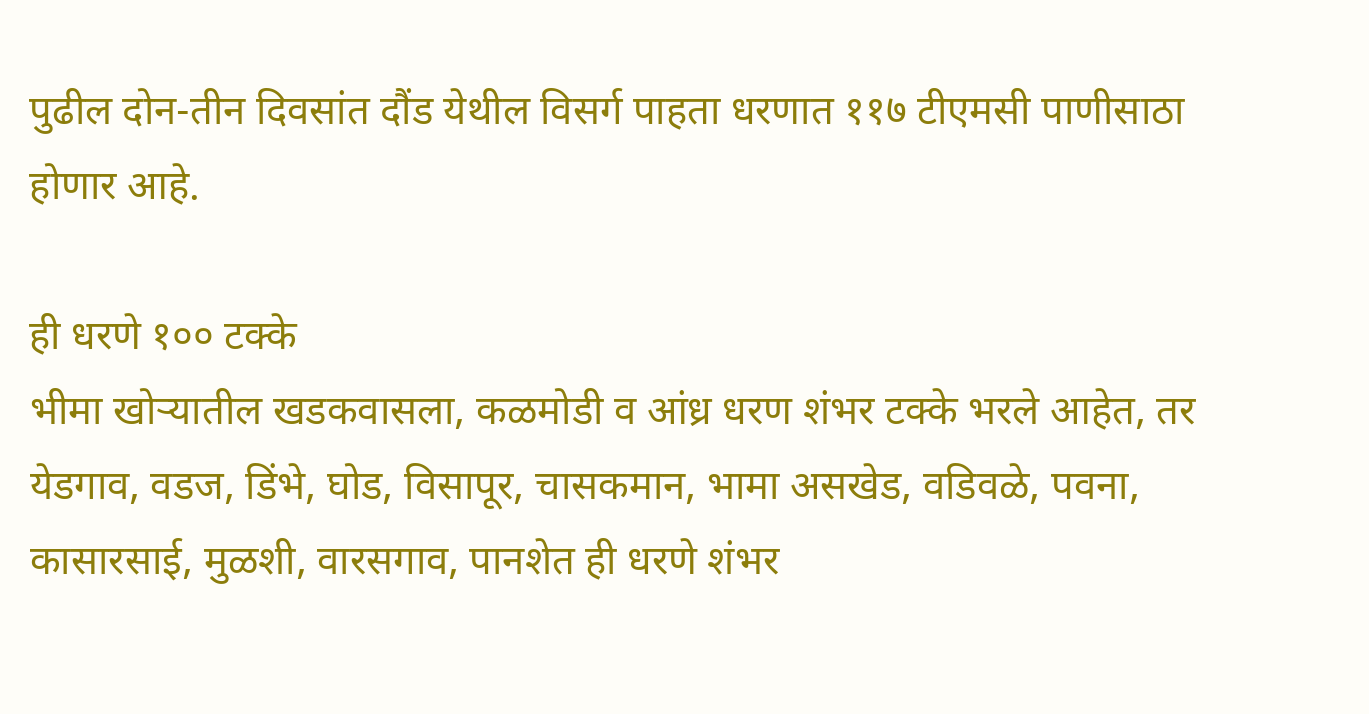पुढील दोन-तीन दिवसांत दौंड येथील विसर्ग पाहता धरणात ११७ टीएमसी पाणीसाठा होणार आहे.

ही धरणे १०० टक्के
भीमा खोऱ्यातील खडकवासला, कळमोडी व आंध्र धरण शंभर टक्के भरले आहेत, तर येडगाव, वडज, डिंभे, घोड, विसापूर, चासकमान, भामा असखेड, वडिवळे, पवना, कासारसाई, मुळशी, वारसगाव, पानशेत ही धरणे शंभर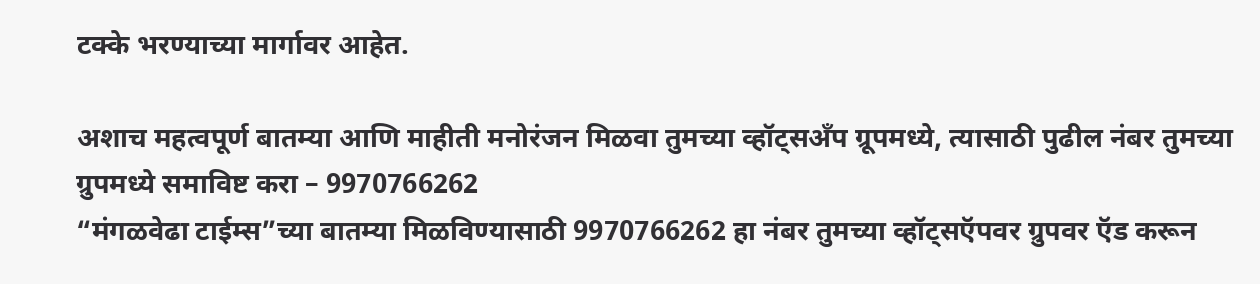टक्के भरण्याच्या मार्गावर आहेत.

अशाच महत्वपूर्ण बातम्या आणि माहीती मनोरंजन मिळवा तुमच्या व्हॉट्सअँप ग्रूपमध्ये, त्यासाठी पुढील नंबर तुमच्या ग्रुपमध्ये समाविष्ट करा – 9970766262
“मंगळवेढा टाईम्स”च्या बातम्या मिळविण्यासाठी 9970766262 हा नंबर तुमच्या व्हॉट्सऍपवर ग्रुपवर ऍड करून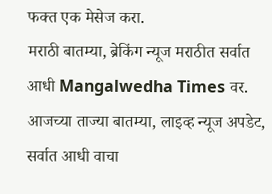फक्त एक मेसेज करा.
मराठी बातम्या, ब्रेकिंग न्यूज मराठीत सर्वात आधी Mangalwedha Times वर. आजच्या ताज्या बातम्या, लाइव्ह न्यूज अपडेट, सर्वात आधी वाचा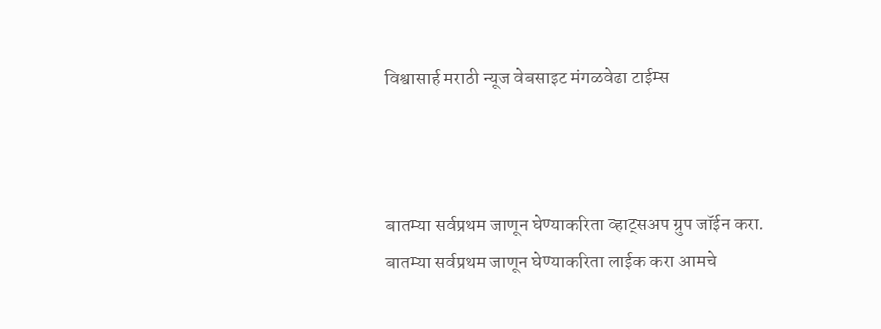विश्वासार्ह मराठी न्यूज वेबसाइट मंगळवेढा टाईम्स



बातम्या सर्वप्रथम जाणून घेण्याकरिता व्हाट्सअप ग्रुप जॉईन करा.
बातम्या सर्वप्रथम जाणून घेण्याकरिता लाईक करा आमचे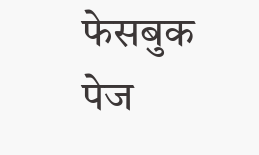फेसबुक पेज